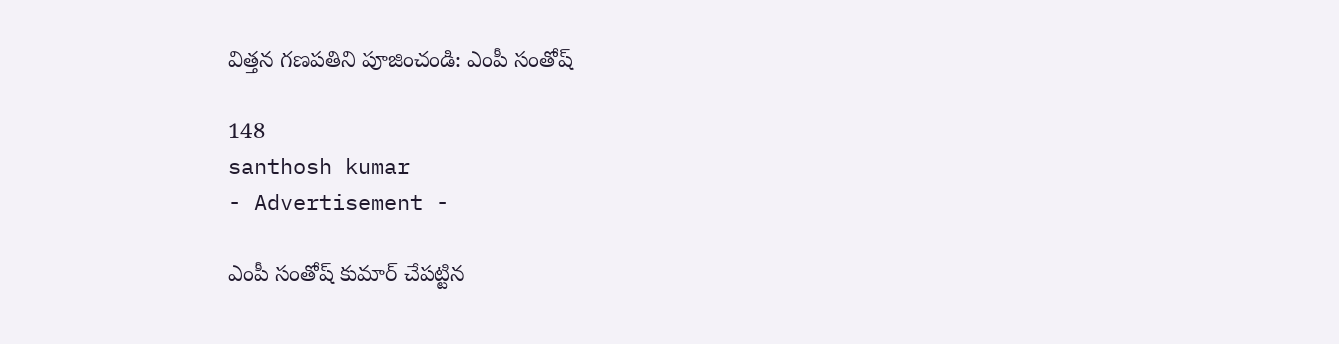విత్తన గణపతిని పూజించండి: ఎంపీ సంతోష్

148
santhosh kumar
- Advertisement -

ఎంపీ సంతోష్ కుమార్ చేపట్టిన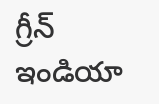గ్రీన్ ఇండియా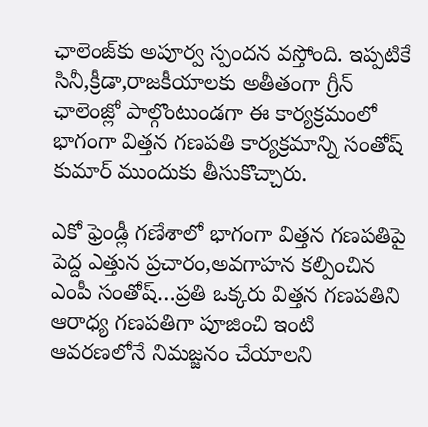ఛాలెంజ్‌కు అపూర్వ స్పందన వస్తోంది. ఇప్పటికే సినీ,క్రీడా,రాజకీయాలకు అతీతంగా గ్రీన్ ఛాలెంజ్లో పాల్గొంటుండగా ఈ కార్యక్రమంలో భాగంగా విత్తన గణపతి కార్యక్రమాన్ని సంతోష్ కుమార్ ముందుకు తీసుకొచ్చారు.

ఎకో ఫ్రెండ్లీ గణేశాలో భాగంగా విత్తన గణపతిపై పెద్ద ఎత్తున ప్రచారం,అవగాహన కల్పించిన ఎంపీ సంతోష్…ప్రతి ఒక్కరు విత్తన గణపతిని ఆరాధ్య గణపతిగా పూజించి ఇంటి ఆవరణలోనే నిమజ్జనం చేయాలని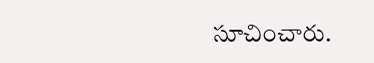సూచించారు.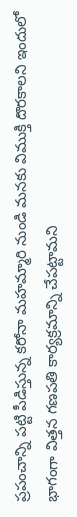ప్రపంచాన్ని పట్టి పీడిస్తున్న కరోనా మహమ్మారి నుండి మనకు విముక్తి దొరకాలని ఇందులో భాగంగా విత్తన గణపతి కార్యక్రమాన్ని చేపట్టామని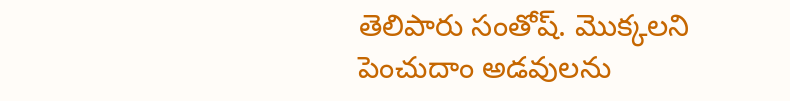తెలిపారు సంతోష్. మొక్కలని పెంచుదాం అడవులను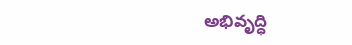అభివృద్ధి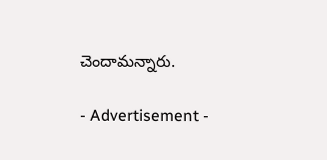చెందామన్నారు.

- Advertisement -